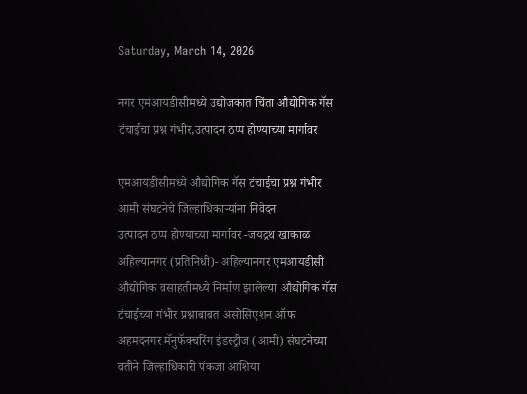Saturday, March 14, 2026

नगर एमआयडीसीमध्ये उद्योजकात चिंता औद्योगिक गॅस टंचाईचा प्रश्न गंभीर,उत्पादन ठप्प होण्याच्या मार्गावर

एमआयडीसीमध्ये औद्योगिक गॅस टंचाईचा प्रश्न गंभीर
आमी संघटनेचे जिल्हाधिकाऱ्यांना निवेदन
उत्पादन ठप्प होण्याच्या मार्गावर -जयद्रथ खाकाळ
अहिल्यानगर (प्रतिनिधी)- अहिल्यानगर एमआयडीसी औद्योगिक वसाहतीमध्ये निर्माण झालेल्या औद्योगिक गॅस टंचाईच्या गंभीर प्रश्नाबाबत असोसिएशन ऑफ अहमदनगर मॅनुफॅक्चरिंग इंडस्ट्रीज (आमी) संघटनेच्या वतीने जिल्हाधिकारी पंकजा आशिया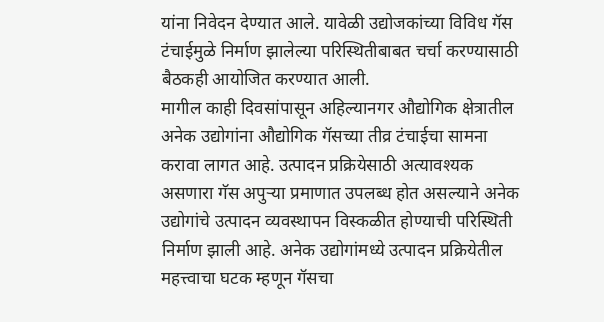यांना निवेदन देण्यात आले. यावेळी उद्योजकांच्या विविध गॅस टंचाईमुळे निर्माण झालेल्या परिस्थितीबाबत चर्चा करण्यासाठी बैठकही आयोजित करण्यात आली.
मागील काही दिवसांपासून अहिल्यानगर औद्योगिक क्षेत्रातील अनेक उद्योगांना औद्योगिक गॅसच्या तीव्र टंचाईचा सामना करावा लागत आहे. उत्पादन प्रक्रियेसाठी अत्यावश्यक असणारा गॅस अपुऱ्या प्रमाणात उपलब्ध होत असल्याने अनेक उद्योगांचे उत्पादन व्यवस्थापन विस्कळीत होण्याची परिस्थिती निर्माण झाली आहे. अनेक उद्योगांमध्ये उत्पादन प्रक्रियेतील महत्त्वाचा घटक म्हणून गॅसचा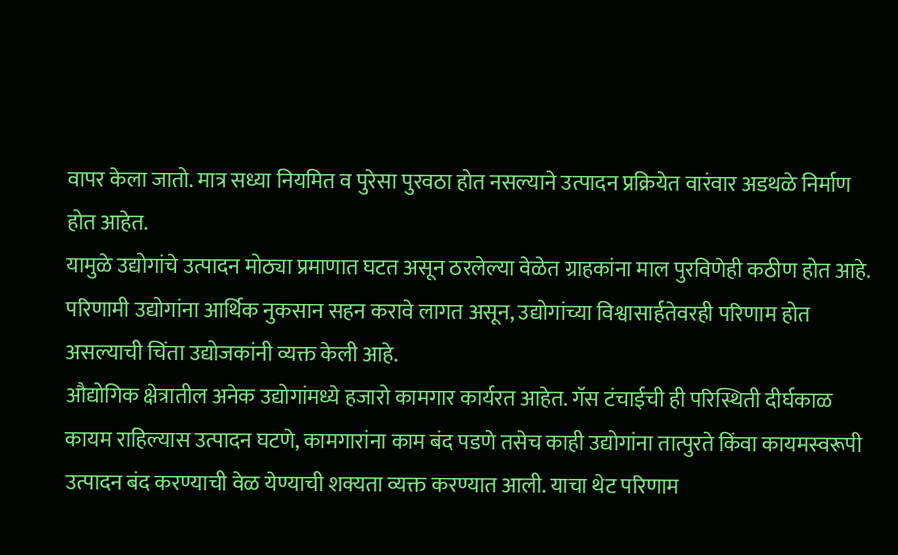वापर केला जातो. मात्र सध्या नियमित व पुरेसा पुरवठा होत नसल्याने उत्पादन प्रक्रियेत वारंवार अडथळे निर्माण होत आहेत.
यामुळे उद्योगांचे उत्पादन मोठ्या प्रमाणात घटत असून ठरलेल्या वेळेत ग्राहकांना माल पुरविणेही कठीण होत आहे. परिणामी उद्योगांना आर्थिक नुकसान सहन करावे लागत असून, उद्योगांच्या विश्वासार्हतेवरही परिणाम होत असल्याची चिंता उद्योजकांनी व्यक्त केली आहे.
औद्योगिक क्षेत्रातील अनेक उद्योगांमध्ये हजारो कामगार कार्यरत आहेत. गॅस टंचाईची ही परिस्थिती दीर्घकाळ कायम राहिल्यास उत्पादन घटणे, कामगारांना काम बंद पडणे तसेच काही उद्योगांना तात्पुरते किंवा कायमस्वरूपी उत्पादन बंद करण्याची वेळ येण्याची शक्यता व्यक्त करण्यात आली. याचा थेट परिणाम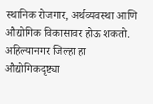स्थानिक रोजगार, अर्थव्यवस्था आणि औद्योगिक विकासावर होऊ शकतो. अहिल्यानगर जिल्हा हा औद्योगिकदृष्ट्या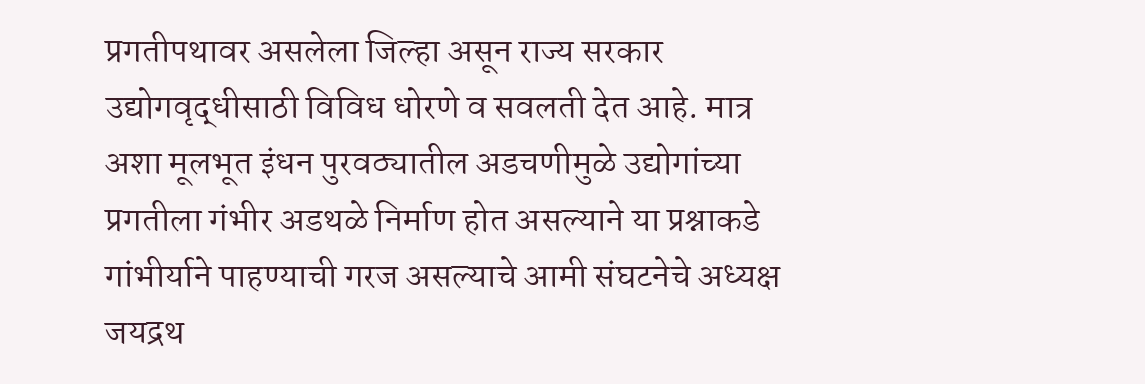प्रगतीपथावर असलेला जिल्हा असून राज्य सरकार उद्योगवृद्धीसाठी विविध धोरणे व सवलती देत आहे. मात्र अशा मूलभूत इंधन पुरवठ्यातील अडचणीमुळे उद्योगांच्या प्रगतीला गंभीर अडथळे निर्माण होत असल्याने या प्रश्नाकडे गांभीर्याने पाहण्याची गरज असल्याचे आमी संघटनेचे अध्यक्ष जयद्रथ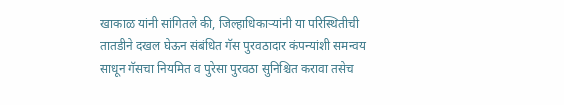खाकाळ यांनी सांगितले की, जिल्हाधिकाऱ्यांनी या परिस्थितीची तातडीने दखल घेऊन संबंधित गॅस पुरवठादार कंपन्यांशी समन्वय साधून गॅसचा नियमित व पुरेसा पुरवठा सुनिश्चित करावा तसेच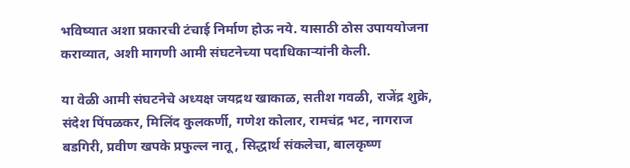भविष्यात अशा प्रकारची टंचाई निर्माण होऊ नये. यासाठी ठोस उपाययोजना कराव्यात, अशी मागणी आमी संघटनेच्या पदाधिकाऱ्यांनी केली.

या वेळी आमी संघटनेचे अध्यक्ष जयद्रथ खाकाळ, सतीश गवळी, राजेंद्र शुक्रे, संदेश पिंपळकर, मिलिंद कुलकर्णी, गणेश कोलार, रामचंद्र भट, नागराज बडगिरी, प्रवीण खपके प्रफुल्ल नातू, सिद्धार्थ संकलेचा, बालकृष्ण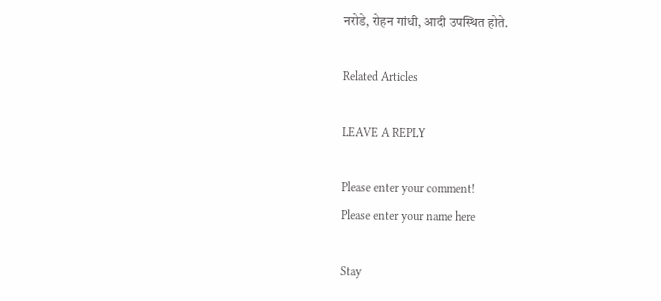नरोडे, रोहन गांधी, आदी उपस्थित होते.

Related Articles

LEAVE A REPLY

Please enter your comment!
Please enter your name here

Stay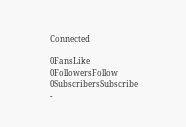Connected

0FansLike
0FollowersFollow
0SubscribersSubscribe
-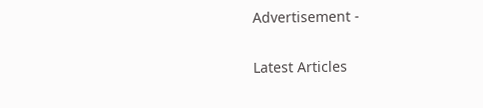Advertisement -

Latest Articles